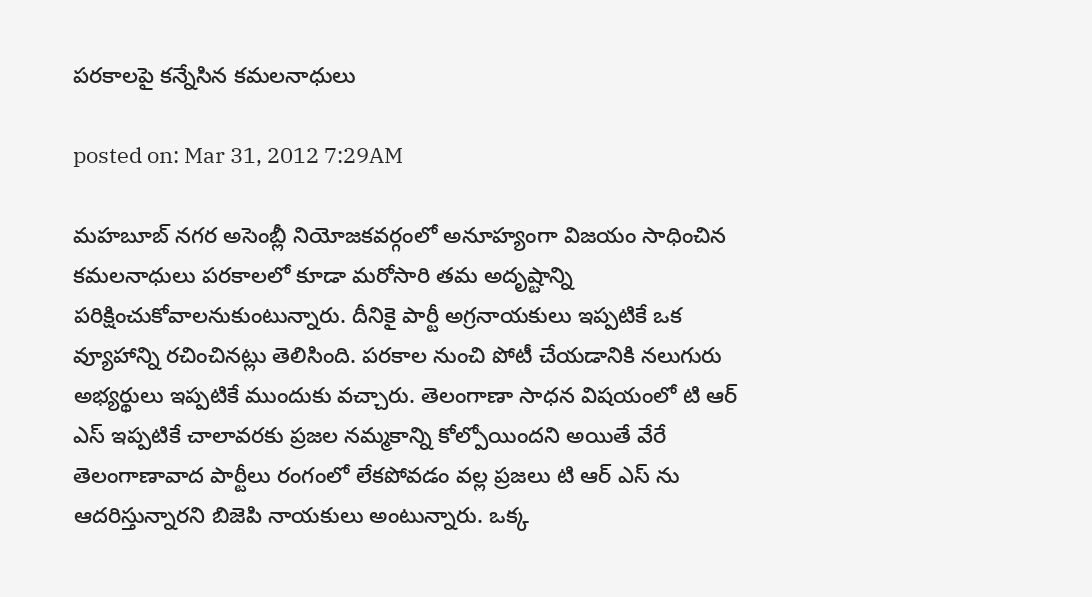పరకాలపై కన్నేసిన కమలనాధులు

posted on: Mar 31, 2012 7:29AM

మహబూబ్ నగర అసెంబ్లీ నియోజకవర్గంలో అనూహ్యంగా విజయం సాధించిన కమలనాధులు పరకాలలో కూడా మరోసారి తమ అదృష్టాన్ని పరిక్షించుకోవాలనుకుంటున్నారు. దీనికై పార్టీ అగ్రనాయకులు ఇప్పటికే ఒక వ్యూహాన్ని రచించినట్లు తెలిసింది. పరకాల నుంచి పోటీ చేయడానికి నలుగురు అభ్యర్థులు ఇప్పటికే ముందుకు వచ్చారు. తెలంగాణా సాధన విషయంలో టి ఆర్ ఎస్ ఇప్పటికే చాలావరకు ప్రజల నమ్మకాన్ని కోల్పోయిందని అయితే వేరే తెలంగాణావాద పార్టీలు రంగంలో లేకపోవడం వల్ల ప్రజలు టి ఆర్ ఎస్ ను ఆదరిస్తున్నారని బిజెపి నాయకులు అంటున్నారు. ఒక్క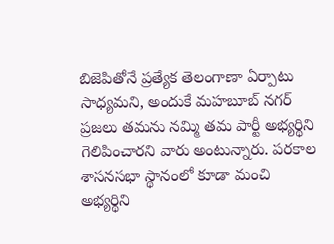బిజెపితోనే ప్రత్యేక తెలంగాణా ఏర్పాటు సాధ్యమని, అందుకే మహబూబ్ నగర్ ప్రజలు తమను నమ్మి తమ పార్టీ అభ్యర్థిని గెలిపించారని వారు అంటున్నారు. పరకాల శాసనసభా స్థానంలో కూడా మంచి అభ్యర్థిని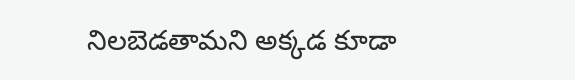నిలబెడతామని అక్కడ కూడా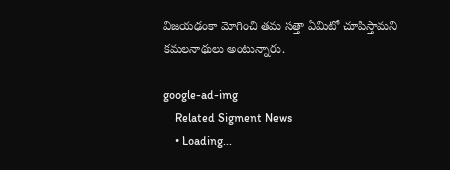విజయఢంకా మోగించి తమ సత్తా ఏమిటో చూపిస్తామని కమలనాథులు అంటున్నారు.

google-ad-img
    Related Sigment News
    • Loading...